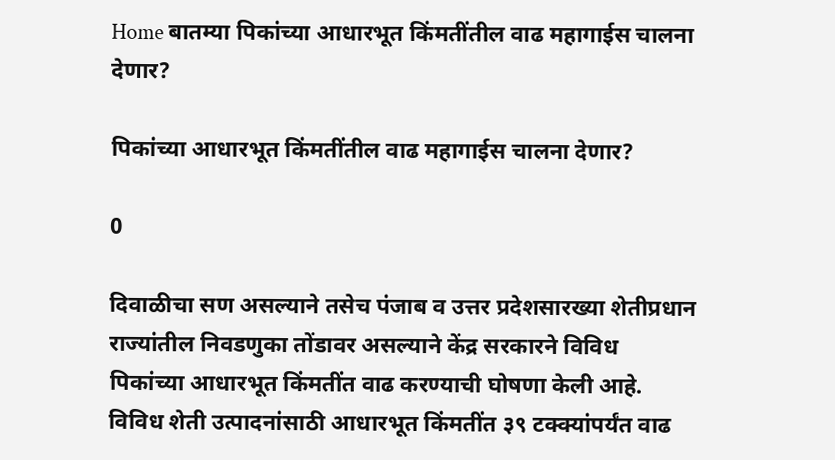Home बातम्या पिकांच्या आधारभूत किंमतींतील वाढ महागाईस चालना देणार?

पिकांच्या आधारभूत किंमतींतील वाढ महागाईस चालना देणार?

0

दिवाळीचा सण असल्याने तसेच पंजाब व उत्तर प्रदेशसारख्या शेतीप्रधान राज्यांतील निवडणुका तोंडावर असल्याने केंद्र सरकारने विविध पिकांच्या आधारभूत किंमतींत वाढ करण्याची घोषणा केली आहे. विविध शेती उत्पादनांसाठी आधारभूत किंमतींत ३९ टक्क्यांपर्यंत वाढ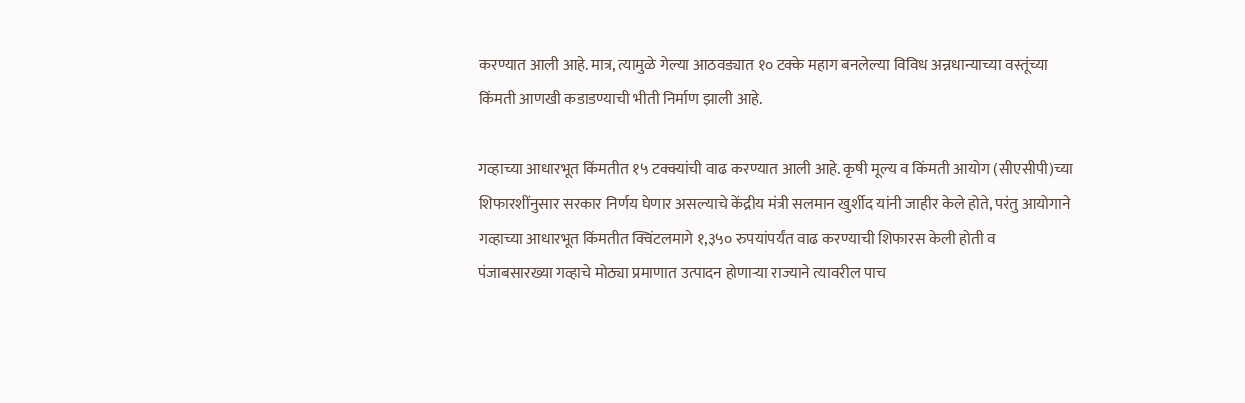करण्यात आली आहे. मात्र, त्यामुळे गेल्या आठवड्यात १० टक्के महाग बनलेल्या विविध अन्नधान्याच्या वस्तूंच्या किंमती आणखी कडाडण्याची भीती निर्माण झाली आहे.

गव्हाच्या आधारभूत किंमतीत १५ टक्क्यांची वाढ करण्यात आली आहे. कृषी मूल्य व किंमती आयोग (सीएसीपी)च्या शिफारशींनुसार सरकार निर्णय घेणार असल्याचे केंद्रीय मंत्री सलमान खुर्शीद यांनी जाहीर केले होते, परंतु आयोगाने गव्हाच्या आधारभूत किंमतीत क्विंटलमागे १,३५० रुपयांपर्यंत वाढ करण्याची शिफारस केली होती व पंजाबसारख्या गव्हाचे मोठ्या प्रमाणात उत्पादन होणार्‍या राज्याने त्यावरील पाच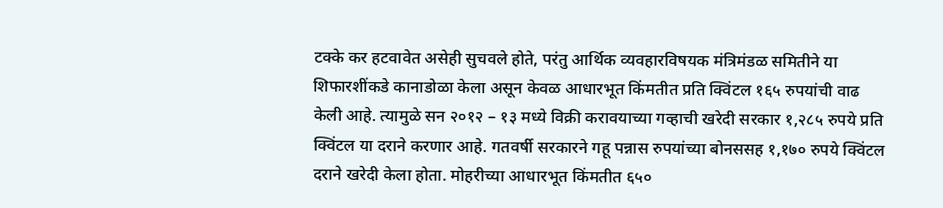टक्के कर हटवावेत असेही सुचवले होते, परंतु आर्थिक व्यवहारविषयक मंत्रिमंडळ समितीने या शिफारशींकडे कानाडोळा केला असून केवळ आधारभूत किंमतीत प्रति क्विंटल १६५ रुपयांची वाढ केली आहे. त्यामुळे सन २०१२ – १३ मध्ये विक्री करावयाच्या गव्हाची खरेदी सरकार १,२८५ रुपये प्रति क्विंटल या दराने करणार आहे. गतवर्षी सरकारने गहू पन्नास रुपयांच्या बोनससह १,१७० रुपये क्विंटल दराने खरेदी केला होता. मोहरीच्या आधारभूत किंमतीत ६५०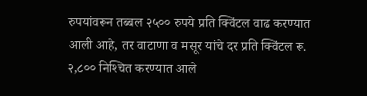रुपयांवरून तब्बल २५०० रुपये प्रति क्विंटल वाढ करण्यात आली आहे, तर वाटाणा व मसूर यांचे दर प्रति क्विंटल रू. २,८०० निश्‍चित करण्यात आले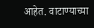आहेत. वाटाण्याच्या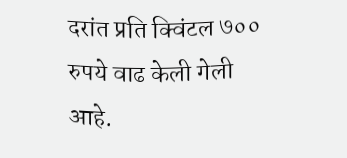दरांत प्रति क्विंटल ७०० रुपये वाढ केली गेली आहे.